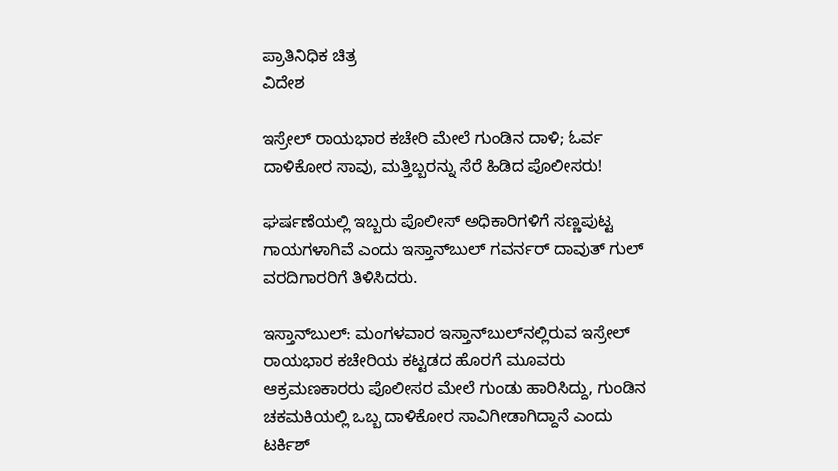ಪ್ರಾತಿನಿಧಿಕ ಚಿತ್ರ
ವಿದೇಶ

ಇಸ್ರೇಲ್ ರಾಯಭಾರ ಕಚೇರಿ ಮೇಲೆ ಗುಂಡಿನ ದಾಳಿ; ಓರ್ವ ದಾಳಿಕೋರ ಸಾವು, ಮತ್ತಿಬ್ಬರನ್ನು ಸೆರೆ ಹಿಡಿದ ಪೊಲೀಸರು!

ಘರ್ಷಣೆಯಲ್ಲಿ ಇಬ್ಬರು ಪೊಲೀಸ್ ಅಧಿಕಾರಿಗಳಿಗೆ ಸಣ್ಣಪುಟ್ಟ ಗಾಯಗಳಾಗಿವೆ ಎಂದು ಇಸ್ತಾನ್‌ಬುಲ್ ಗವರ್ನರ್ ದಾವುತ್ ಗುಲ್ ವರದಿಗಾರರಿಗೆ ತಿಳಿಸಿದರು.

ಇಸ್ತಾನ್‌ಬುಲ್: ಮಂಗಳವಾರ ಇಸ್ತಾನ್‌ಬುಲ್‌ನಲ್ಲಿರುವ ಇಸ್ರೇಲ್ ರಾಯಭಾರ ಕಚೇರಿಯ ಕಟ್ಟಡದ ಹೊರಗೆ ಮೂವರು ಆಕ್ರಮಣಕಾರರು ಪೊಲೀಸರ ಮೇಲೆ ಗುಂಡು ಹಾರಿಸಿದ್ದು, ಗುಂಡಿನ ಚಕಮಕಿಯಲ್ಲಿ ಒಬ್ಬ ದಾಳಿಕೋರ ಸಾವಿಗೀಡಾಗಿದ್ದಾನೆ ಎಂದು ಟರ್ಕಿಶ್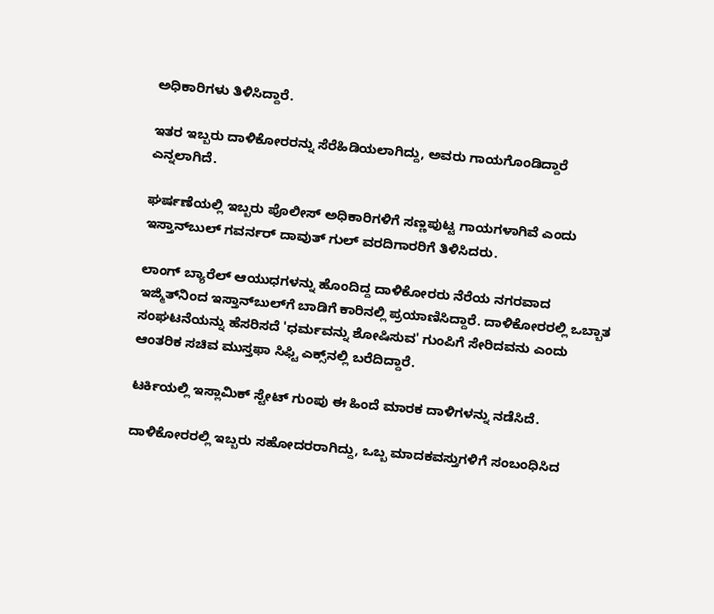ಅಧಿಕಾರಿಗಳು ತಿಳಿಸಿದ್ದಾರೆ.

ಇತರ ಇಬ್ಬರು ದಾಳಿಕೋರರನ್ನು ಸೆರೆಹಿಡಿಯಲಾಗಿದ್ದು, ಅವರು ಗಾಯಗೊಂಡಿದ್ದಾರೆ ಎನ್ನಲಾಗಿದೆ.

ಘರ್ಷಣೆಯಲ್ಲಿ ಇಬ್ಬರು ಪೊಲೀಸ್ ಅಧಿಕಾರಿಗಳಿಗೆ ಸಣ್ಣಪುಟ್ಟ ಗಾಯಗಳಾಗಿವೆ ಎಂದು ಇಸ್ತಾನ್‌ಬುಲ್ ಗವರ್ನರ್ ದಾವುತ್ ಗುಲ್ ವರದಿಗಾರರಿಗೆ ತಿಳಿಸಿದರು.

ಲಾಂಗ್ ಬ್ಯಾರೆಲ್ ಆಯುಧಗಳನ್ನು ಹೊಂದಿದ್ದ ದಾಳಿಕೋರರು ನೆರೆಯ ನಗರವಾದ ಇಜ್ಮಿತ್‌ನಿಂದ ಇಸ್ತಾನ್‌ಬುಲ್‌ಗೆ ಬಾಡಿಗೆ ಕಾರಿನಲ್ಲಿ ಪ್ರಯಾಣಿಸಿದ್ದಾರೆ. ದಾಳಿಕೋರರಲ್ಲಿ ಒಬ್ಬಾತ ಸಂಘಟನೆಯನ್ನು ಹೆಸರಿಸದೆ 'ಧರ್ಮವನ್ನು ಶೋಷಿಸುವ' ಗುಂಪಿಗೆ ಸೇರಿದವನು ಎಂದು ಆಂತರಿಕ ಸಚಿವ ಮುಸ್ತಫಾ ಸಿಫ್ಟಿ ಎಕ್ಸ್‌ನಲ್ಲಿ ಬರೆದಿದ್ದಾರೆ.

ಟರ್ಕಿಯಲ್ಲಿ ಇಸ್ಲಾಮಿಕ್ ಸ್ಟೇಟ್ ಗುಂಪು ಈ ಹಿಂದೆ ಮಾರಕ ದಾಳಿಗಳನ್ನು ನಡೆಸಿದೆ.

ದಾಳಿಕೋರರಲ್ಲಿ ಇಬ್ಬರು ಸಹೋದರರಾಗಿದ್ದು, ಒಬ್ಬ ಮಾದಕವಸ್ತುಗಳಿಗೆ ಸಂಬಂಧಿಸಿದ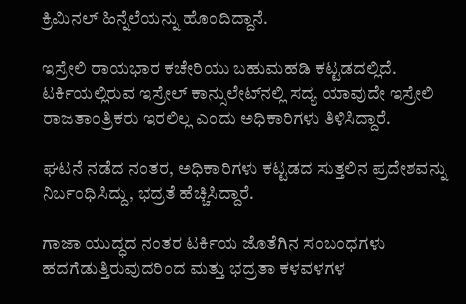ಕ್ರಿಮಿನಲ್ ಹಿನ್ನೆಲೆಯನ್ನು ಹೊಂದಿದ್ದಾನೆ.

ಇಸ್ರೇಲಿ ರಾಯಭಾರ ಕಚೇರಿಯು ಬಹುಮಹಡಿ ಕಟ್ಟಡದಲ್ಲಿದೆ. ಟರ್ಕಿಯಲ್ಲಿರುವ ಇಸ್ರೇಲ್ ಕಾನ್ಸುಲೇಟ್‌ನಲ್ಲಿ ಸದ್ಯ ಯಾವುದೇ ಇಸ್ರೇಲಿ ರಾಜತಾಂತ್ರಿಕರು ಇರಲಿಲ್ಲ ಎಂದು ಅಧಿಕಾರಿಗಳು ತಿಳಿಸಿದ್ದಾರೆ.

ಘಟನೆ ನಡೆದ ನಂತರ, ಅಧಿಕಾರಿಗಳು ಕಟ್ಟಡದ ಸುತ್ತಲಿನ ಪ್ರದೇಶವನ್ನು ನಿರ್ಬಂಧಿಸಿದ್ದು, ಭದ್ರತೆ ಹೆಚ್ಚಿಸಿದ್ದಾರೆ.

ಗಾಜಾ ಯುದ್ಧದ ನಂತರ ಟರ್ಕಿಯ ಜೊತೆಗಿನ ಸಂಬಂಧಗಳು ಹದಗೆಡುತ್ತಿರುವುದರಿಂದ ಮತ್ತು ಭದ್ರತಾ ಕಳವಳಗಳ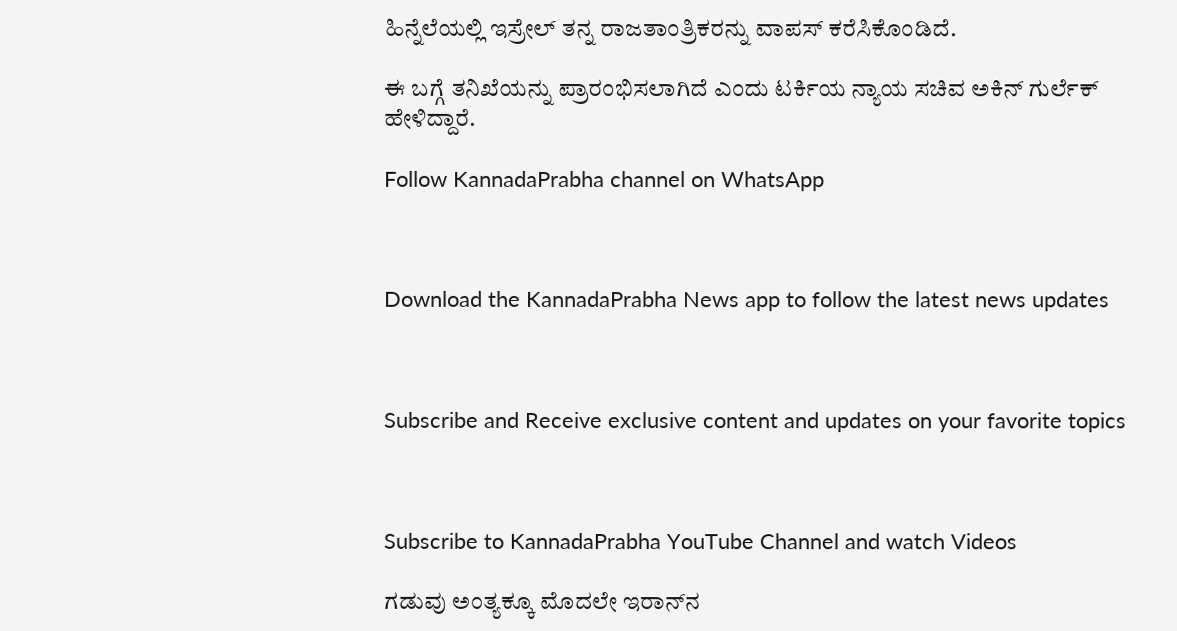ಹಿನ್ನೆಲೆಯಲ್ಲಿ ಇಸ್ರೇಲ್ ತನ್ನ ರಾಜತಾಂತ್ರಿಕರನ್ನು ವಾಪಸ್ ಕರೆಸಿಕೊಂಡಿದೆ.

ಈ ಬಗ್ಗೆ ತನಿಖೆಯನ್ನು ಪ್ರಾರಂಭಿಸಲಾಗಿದೆ ಎಂದು ಟರ್ಕಿಯ ನ್ಯಾಯ ಸಚಿವ ಅಕಿನ್ ಗುರ್ಲೆಕ್ ಹೇಳಿದ್ದಾರೆ.

Follow KannadaPrabha channel on WhatsApp



Download the KannadaPrabha News app to follow the latest news updates



Subscribe and Receive exclusive content and updates on your favorite topics



Subscribe to KannadaPrabha YouTube Channel and watch Videos

ಗಡುವು ಅಂತ್ಯಕ್ಕೂ ಮೊದಲೇ ಇರಾನ್‌ನ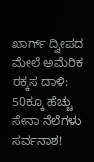ಖಾರ್ಗ್ ದ್ವೀಪದ ಮೇಲೆ ಅಮೆರಿಕ ರಕ್ಕಸ ದಾಳಿ: 50ಕ್ಕೂ ಹೆಚ್ಚು ಸೇನಾ ನೆಲೆಗಳು ಸರ್ವನಾಶ!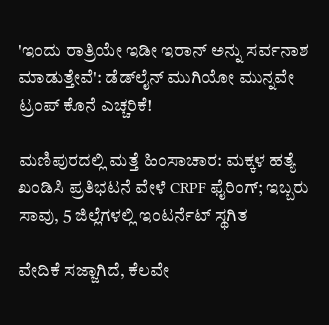'ಇಂದು ರಾತ್ರಿಯೇ ಇಡೀ ಇರಾನ್ ಅನ್ನು ಸರ್ವನಾಶ ಮಾಡುತ್ತೇವೆ': ಡೆಡ್‌ಲೈನ್ ಮುಗಿಯೋ ಮುನ್ನವೇ ಟ್ರಂಪ್‌ ಕೊನೆ ಎಚ್ಚರಿಕೆ!

ಮಣಿಪುರದಲ್ಲಿ ಮತ್ತೆ ಹಿಂಸಾಚಾರ: ಮಕ್ಕಳ ಹತ್ಯೆ ಖಂಡಿಸಿ ಪ್ರತಿಭಟನೆ ವೇಳೆ CRPF ಫೈರಿಂಗ್; ಇಬ್ಬರು ಸಾವು, 5 ಜಿಲ್ಲೆಗಳಲ್ಲಿ ಇಂಟರ್ನೆಟ್ ಸ್ಥಗಿತ

ವೇದಿಕೆ ಸಜ್ಜಾಗಿದೆ, ಕೆಲವೇ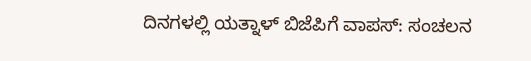ದಿನಗಳಲ್ಲಿ ಯತ್ನಾಳ್‌ ಬಿಜೆಪಿಗೆ ವಾಪಸ್: ಸಂಚಲನ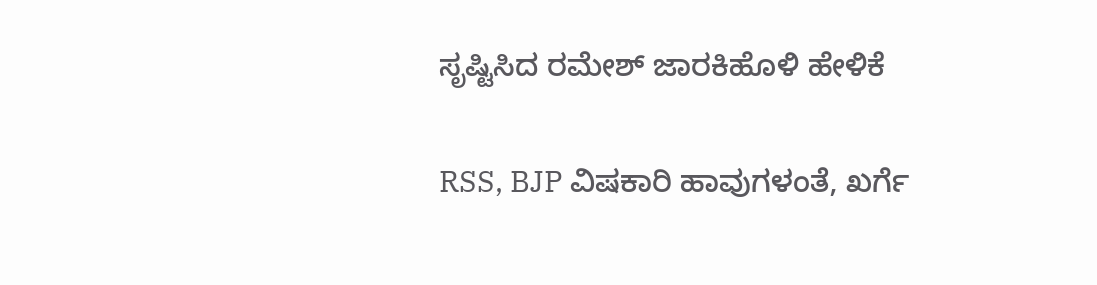ಸೃಷ್ಟಿಸಿದ ರಮೇಶ್‌ ಜಾರಕಿಹೊಳಿ ಹೇಳಿಕೆ

RSS, BJP ವಿಷಕಾರಿ ಹಾವುಗಳಂತೆ, ಖರ್ಗೆ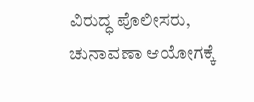ವಿರುದ್ಧ ಪೊಲೀಸರು, ಚುನಾವಣಾ ಆಯೋಗಕ್ಕೆ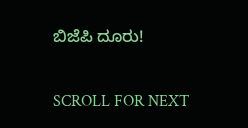ಬಿಜೆಪಿ ದೂರು!

SCROLL FOR NEXT